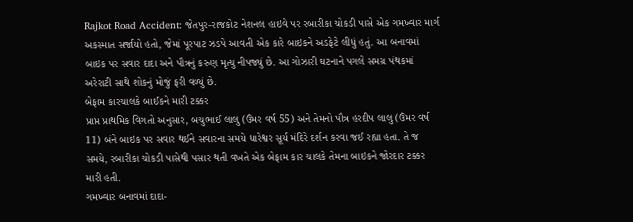Rajkot Road Accident: જેતપુર-રાજકોટ નેશનલ હાઇવે પર રબારીકા ચોકડી પાસે એક ગમખ્વાર માર્ગ અકસ્માત સર્જાયો હતો, જેમાં પૂરપાટ ઝડપે આવતી એક કારે બાઇકને અડફેટે લીધું હતું. આ બનાવમાં બાઇક પર સવાર દાદા અને પૌત્રનું કરુણ મૃત્યુ નીપજ્યું છે. આ ગોઝારી ઘટનાને પગલે સમગ્ર પંથકમાં અરેરાટી સાથે શોકનું મોજું ફરી વળ્યું છે.
બેફામ કારચાલકે બાઈકને મારી ટક્કર
પ્રાપ્ત પ્રાથમિક વિગતો અનુસાર, બચુભાઈ લાલુ (ઉંમર વર્ષ 55) અને તેમનો પૌત્ર હરદીપ લાલુ (ઉંમર વર્ષ 11) બંને બાઇક પર સવાર થઈને સવારના સમયે ધારેશ્વર સૂર્ય મંદિરે દર્શન કરવા જઈ રહ્યા હતા. તે જ સમયે, રબારીકા ચોકડી પાસેથી પસાર થતી વખતે એક બેફામ કાર ચાલકે તેમના બાઇકને જોરદાર ટક્કર મારી હતી.
ગમખ્વાર બનાવમાં દાદા-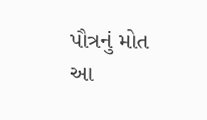પૌત્રનું મોત
આ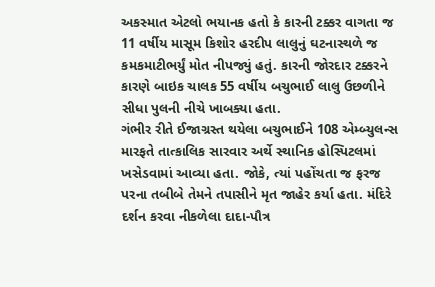અકસ્માત એટલો ભયાનક હતો કે કારની ટક્કર વાગતા જ 11 વર્ષીય માસૂમ કિશોર હરદીપ લાલુનું ઘટનાસ્થળે જ કમકમાટીભર્યું મોત નીપજ્યું હતું. કારની જોરદાર ટક્કરને કારણે બાઇક ચાલક 55 વર્ષીય બચુભાઈ લાલુ ઉછળીને સીધા પુલની નીચે ખાબક્યા હતા.
ગંભીર રીતે ઈજાગ્રસ્ત થયેલા બચુભાઈને 108 એમ્બ્યુલન્સ મારફતે તાત્કાલિક સારવાર અર્થે સ્થાનિક હોસ્પિટલમાં ખસેડવામાં આવ્યા હતા. જોકે, ત્યાં પહોંચતા જ ફરજ પરના તબીબે તેમને તપાસીને મૃત જાહેર કર્યા હતા. મંદિરે દર્શન કરવા નીકળેલા દાદા-પૌત્ર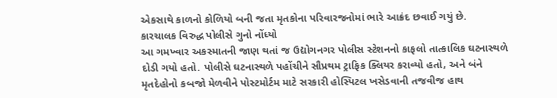એકસાથે કાળનો કોળિયો બની જતા મૃતકોના પરિવારજનોમાં ભારે આક્રંદ છવાઈ ગયું છે.
કારચાલક વિરુદ્ધ પોલીસે ગુનો નોંધ્યો
આ ગમખ્વાર અકસ્માતની જાણ થતાં જ ઉદ્યોગનગર પોલીસ સ્ટેશનનો કાફલો તાત્કાલિક ઘટનાસ્થળે દોડી ગયો હતો. પોલીસે ઘટનાસ્થળે પહોંચીને સૌપ્રથમ ટ્રાફિક ક્લિયર કરાવ્યો હતો, અને બંને મૃતદેહોનો કબજો મેળવીને પોસ્ટમોર્ટમ માટે સરકારી હોસ્પિટલ ખસેડવાની તજવીજ હાથ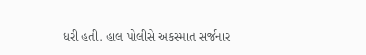ધરી હતી. હાલ પોલીસે અકસ્માત સર્જનાર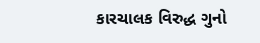કારચાલક વિરુદ્ધ ગુનો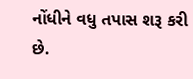નોંધીને વધુ તપાસ શરૂ કરી છે.